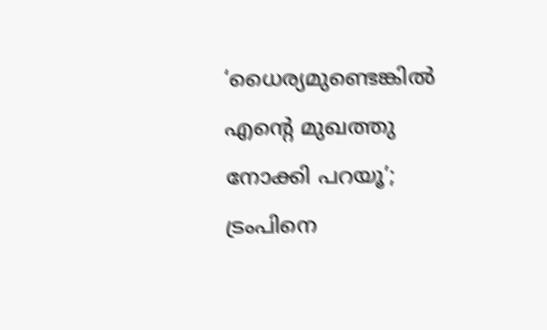‘ധൈര്യമുണ്ടെങ്കിൽ എന്റെ മുഖത്തു നോക്കി പറയൂ’; ട്രംപിനെ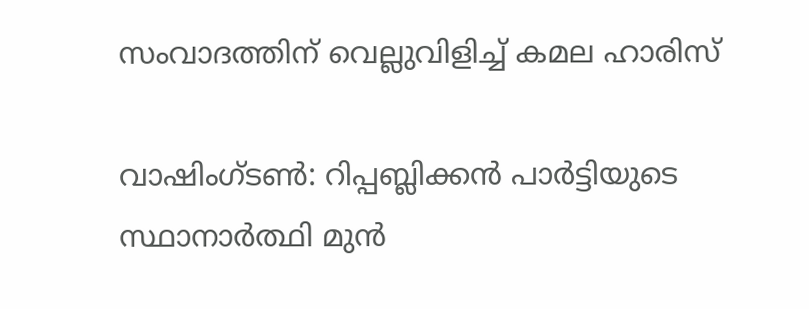സംവാദത്തിന് വെല്ലുവിളിച്ച് കമല ഹാരിസ്

വാഷിംഗ്ടൺ: റിപ്പബ്ലിക്കൻ പാർട്ടിയുടെ സ്ഥാനാർത്ഥി മുൻ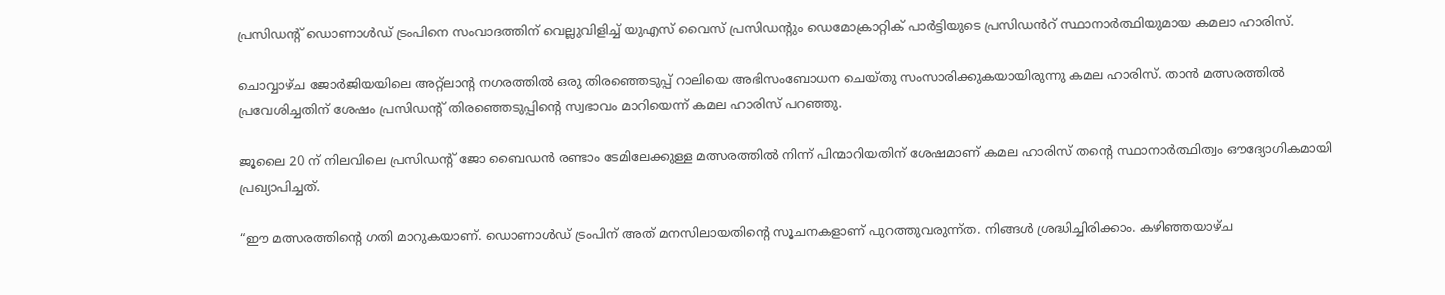പ്രസിഡൻ്റ് ഡൊണാൾഡ് ട്രംപിനെ സംവാദത്തിന് വെല്ലുവിളിച്ച് യുഎസ് വൈസ് പ്രസിഡൻ്റും ഡെമോക്രാറ്റിക് പാർട്ടിയുടെ പ്രസിഡൻറ് സ്ഥാനാർത്ഥിയുമായ കമലാ ഹാരിസ്.

ചൊവ്വാഴ്ച ജോർജിയയിലെ അറ്റ്ലാൻ്റ നഗരത്തിൽ ഒരു തിരഞ്ഞെടുപ്പ് റാലിയെ അഭിസംബോധന ചെയ്തു സംസാരിക്കുകയായിരുന്നു കമല ഹാരിസ്. താൻ മത്സരത്തിൽ പ്രവേശിച്ചതിന് ശേഷം പ്രസിഡൻ്റ് തിരഞ്ഞെടുപ്പിൻ്റെ സ്വഭാവം മാറിയെന്ന് കമല ഹാരിസ് പറഞ്ഞു.

ജൂലൈ 20 ന് നിലവിലെ പ്രസിഡൻ്റ് ജോ ബൈഡൻ രണ്ടാം ടേമിലേക്കുള്ള മത്സരത്തിൽ നിന്ന് പിന്മാറിയതിന് ശേഷമാണ് കമല ഹാരിസ് തൻ്റെ സ്ഥാനാർത്ഥിത്വം ഔദ്യോഗികമായി പ്രഖ്യാപിച്ചത്.

“ഈ മത്സരത്തിന്റെ ഗതി മാറുകയാണ്. ഡൊണാൾഡ് ട്രംപിന് അത് മനസിലായതിന്റെ സൂചനകളാണ് പുറത്തുവരുന്ന്ത. നിങ്ങൾ ശ്രദ്ധിച്ചിരിക്കാം. കഴിഞ്ഞയാഴ്ച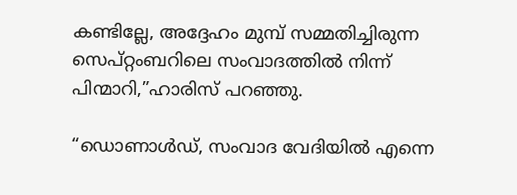കണ്ടില്ലേ, അദ്ദേഹം മുമ്പ് സമ്മതിച്ചിരുന്ന സെപ്റ്റംബറിലെ സംവാദത്തിൽ നിന്ന് പിന്മാറി,”ഹാരിസ് പറഞ്ഞു.

“ഡൊണാൾഡ്, സംവാദ വേദിയിൽ എന്നെ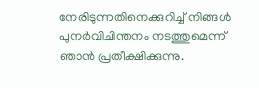നേരിടുന്നതിനെക്കുറിച്ച് നിങ്ങൾ പുനർവിചിന്തനം നടത്തുമെന്ന് ഞാൻ പ്രതീക്ഷിക്കുന്നു.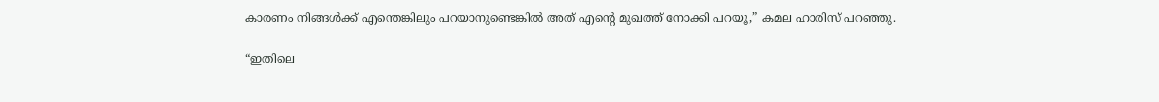കാരണം നിങ്ങൾക്ക് എന്തെങ്കിലും പറയാനുണ്ടെങ്കിൽ അത് എൻ്റെ മുഖത്ത് നോക്കി പറയൂ,” കമല ഹാരിസ് പറഞ്ഞു.

“ഇതിലെ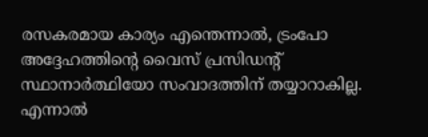രസകരമായ കാര്യം എന്തെന്നാൽ, ട്രംപോ അദ്ദേഹത്തിന്റെ വൈസ് പ്രസിഡന്റ് സ്ഥാനാർത്ഥിയോ സംവാദത്തിന് തയ്യാറാകില്ല. എന്നാൽ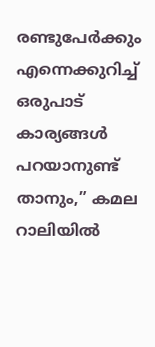രണ്ടുപേർക്കും എന്നെക്കുറിച്ച് ഒരുപാട് കാര്യങ്ങൾ പറയാനുണ്ട് താനും,” കമല റാലിയിൽ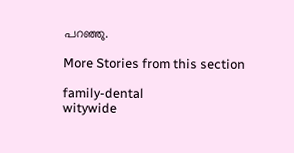പറഞ്ഞു.

More Stories from this section

family-dental
witywide